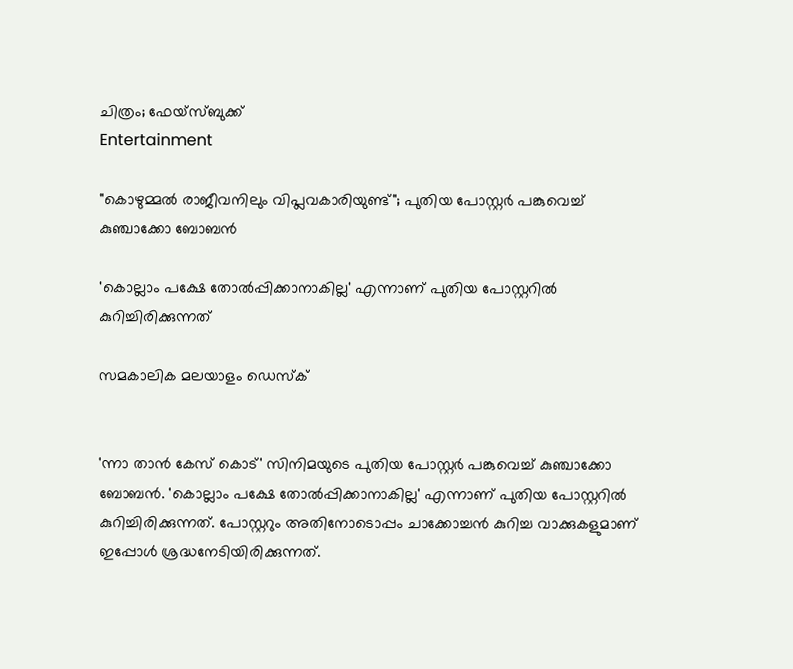ചിത്രം; ഫേയ്സ്ബുക്ക്
Entertainment

"കൊഴുമ്മൽ രാജീവനിലും വിപ്ലവകാരിയുണ്ട്"; പുതിയ പോസ്റ്റർ പങ്കുവെച്ച് കുഞ്ചാക്കോ ബോബൻ

'കൊല്ലാം പക്ഷേ തോൽപ്പിക്കാനാകില്ല' എന്നാണ് പുതിയ പോസ്റ്ററിൽ കുറിച്ചിരിക്കുന്നത്

സമകാലിക മലയാളം ഡെസ്ക്


'ന്നാ താൻ കേസ് കൊട്' സിനിമയുടെ പുതിയ പോസ്റ്റർ പങ്കുവെച്ച് കുഞ്ചാക്കോ ബോബൻ. 'കൊല്ലാം പക്ഷേ തോൽപ്പിക്കാനാകില്ല' എന്നാണ് പുതിയ പോസ്റ്ററിൽ കുറിച്ചിരിക്കുന്നത്. പോസ്റ്ററും അതിനോടൊപ്പം ചാക്കോച്ചൻ കുറിച്ച വാക്കുകളുമാണ് ഇപ്പോൾ ശ്രദ്ധനേടിയിരിക്കുന്നത്.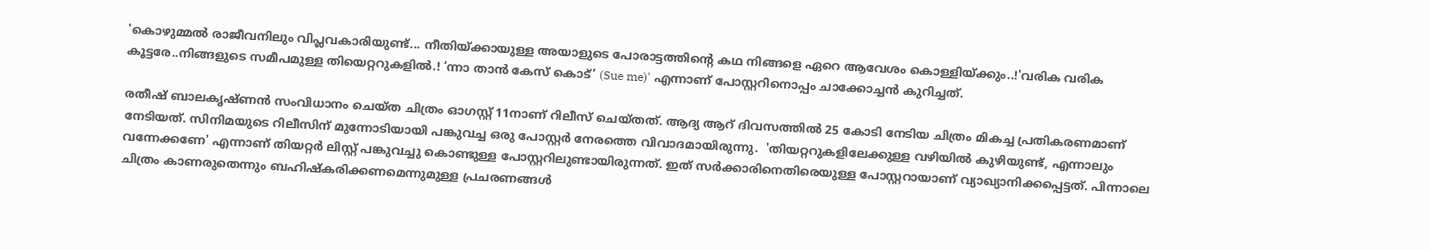'കൊഴുമ്മൽ രാജീവനിലും വിപ്ലവകാരിയുണ്ട്... നീതിയ്ക്കായുള്ള അയാളുടെ പോരാട്ടത്തിന്റെ കഥ നിങ്ങളെ ഏറെ ആവേശം കൊള്ളിയ്ക്കും..!'വരിക വരിക കൂട്ടരേ..നിങ്ങളുടെ സമീപമുള്ള തിയെറ്ററുകളിൽ.! ‘ന്നാ താൻ കേസ്‌ കൊട്‌’ (Sue me)' എന്നാണ് പോസ്റ്ററിനൊപ്പം ചാക്കോച്ചൻ കുറിച്ചത്.

രതീഷ് ബാലകൃഷ്ണൻ സംവിധാനം ചെയ്ത ചിത്രം ഓഗസ്റ്റ് 11നാണ് റിലീസ് ചെയ്തത്. ആദ്യ ആറ് ദിവസത്തിൽ 25 കോടി നേടിയ ചിത്രം മികച്ച പ്രതികരണമാണ് നേടിയത്. സിനിമയുടെ റിലീസിന് മുന്നോടിയായി പങ്കുവച്ച ഒരു പോസ്റ്റർ നേരത്തെ വിവാദമായിരുന്നു.  'തിയറ്ററുകളിലേക്കുള്ള വഴിയിൽ കുഴിയുണ്ട്, എന്നാലും വന്നേക്കണേ' എന്നാണ് തിയറ്റർ ലിസ്റ്റ് പങ്കുവച്ചു കൊണ്ടുള്ള പോസ്റ്ററിലുണ്ടായിരുന്നത്. ഇത് സർക്കാരിനെതിരെയുള്ള പോസ്റ്ററായാണ് വ്യാഖ്യാനിക്കപ്പെട്ടത്. പിന്നാലെ ചിത്രം കാണരുതെന്നും ബഹിഷ്‌കരിക്കണമെന്നുമുള്ള പ്രചരണങ്ങൾ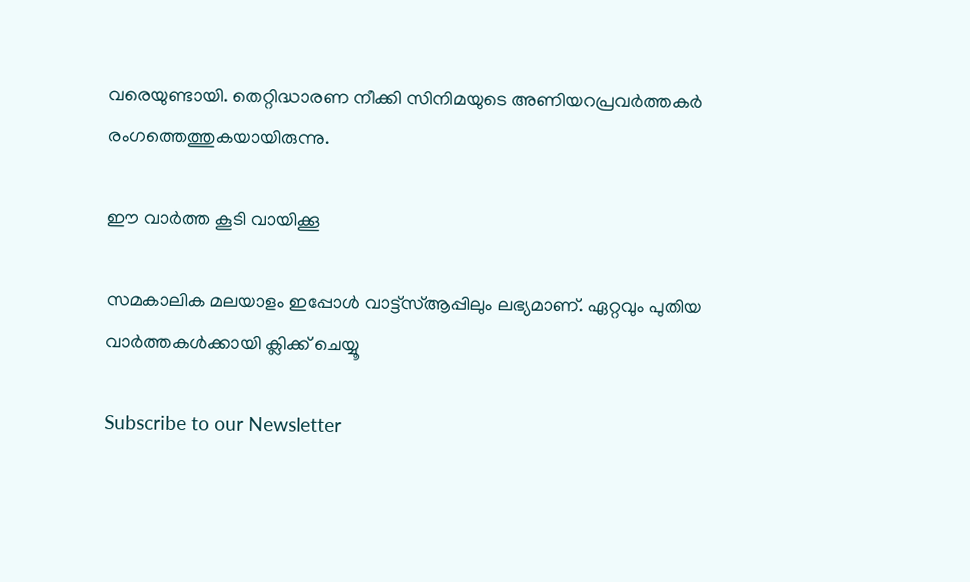വരെയുണ്ടായി. തെറ്റിദ്ധാരണ നീക്കി സിനിമയുടെ അണിയറപ്രവർത്തകർ രംഗത്തെത്തുകയായിരുന്നു.

ഈ വാർത്ത കൂടി വായിക്കൂ

സമകാലിക മലയാളം ഇപ്പോൾ വാട്ട്‌സ്ആപ്പിലും ലഭ്യമാണ്. ഏറ്റവും പുതിയ വാർത്തകൾക്കായി ക്ലിക്ക് ചെയ്യൂ

Subscribe to our Newsletter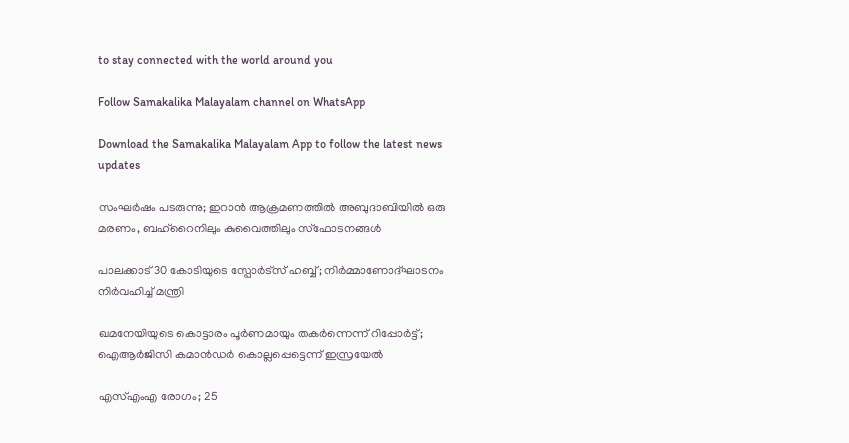to stay connected with the world around you

Follow Samakalika Malayalam channel on WhatsApp

Download the Samakalika Malayalam App to follow the latest news updates

സംഘർഷം പടരുന്നു; ഇറാന്‍ ആക്രമണത്തില്‍ അബുദാബിയില്‍ ഒരു മരണം, ബഹ്റൈനിലും കുവൈത്തിലും സ്ഫോടനങ്ങള്‍

പാലക്കാട് 30 കോടിയുടെ സ്പോർട്സ് ഹബ്ബ്; നിർമ്മാണോദ്ഘാടനം നിർവഹിച്ച് മന്ത്രി

ഖമനേയിയുടെ കൊട്ടാരം പൂര്‍ണമായും തകര്‍ന്നെന്ന് റിപ്പോര്‍ട്ട്; ഐആര്‍ജിസി കമാന്‍ഡര്‍ കൊല്ലപ്പെട്ടെന്ന് ഇസ്രയേല്‍

എസ്എംഎ രോഗം; 25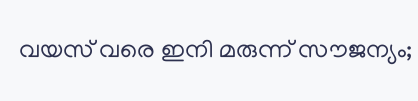വയസ് വരെ ഇനി മരുന്ന് സൗജന്യം;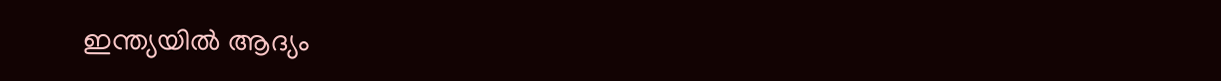ഇന്ത്യയില്‍ ആദ്യം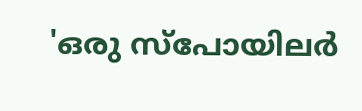'ഒരു സ്‌പോയിലര്‍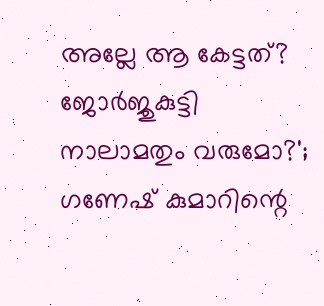അല്ലേ ആ കേട്ടത്? ജോര്‍ജുകുട്ടി നാലാമതും വരുമോ?'; ഗണേഷ് കുമാറിന്റെ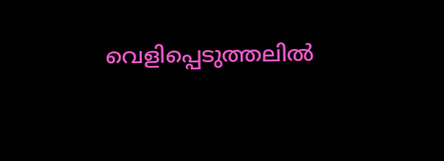വെളിപ്പെടുത്തലില്‍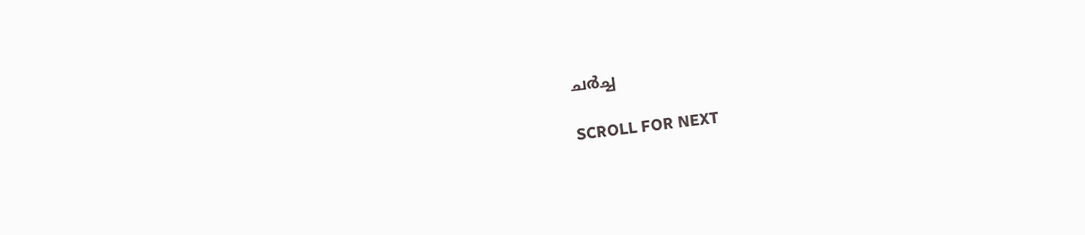ചര്‍ച്ച

SCROLL FOR NEXT